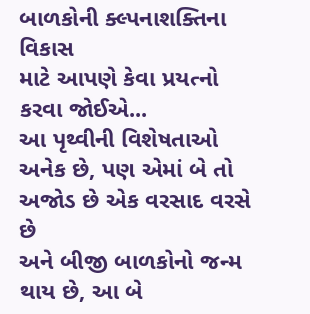બાળકોની ક્લ્પનાશક્તિના વિકાસ
માટે આપણે કેવા પ્રયત્નો કરવા જોઈએ...
આ પૃથ્વીની વિશેષતાઓ અનેક છે, પણ એમાં બે તો અજોડ છે એક વરસાદ વરસે છે
અને બીજી બાળકોનો જન્મ થાય છે, આ બે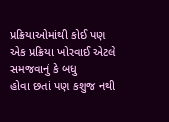પ્રક્રિયાઓમાંથી કોઈ પણ
એક પ્રક્રિયા ખોરવાઈ એટલે સમજવાનું કે બધુ
હોવા છતાં પણ કશુજ નથી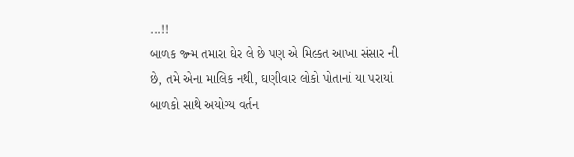...!!
બાળક જ્ન્મ તમારા ઘેર લે છે પણ એ મિલ્કત આખા સંસાર ની છે, તમે એના માલિક નથી, ઘણીવાર લોકો પોતાનાં યા પરાયાં બાળકો સાથે અયોગ્ય વર્તન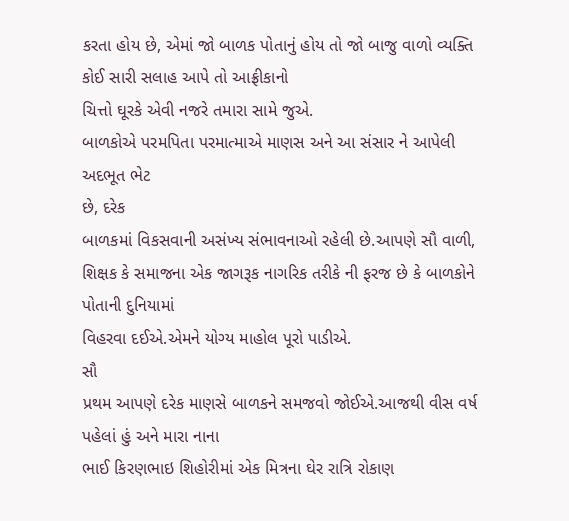કરતા હોય છે, એમાં જો બાળક પોતાનું હોય તો જો બાજુ વાળો વ્યક્તિ કોઈ સારી સલાહ આપે તો આફ્રીકાનો
ચિત્તો ઘૂરકે એવી નજરે તમારા સામે જુએ.
બાળકોએ પરમપિતા પરમાત્માએ માણસ અને આ સંસાર ને આપેલી અદભૂત ભેટ
છે, દરેક
બાળકમાં વિકસવાની અસંખ્ય સંભાવનાઓ રહેલી છે.આપણે સૌ વાળી,
શિક્ષક કે સમાજના એક જાગરૂક નાગરિક તરીકે ની ફરજ છે કે બાળકોને પોતાની દુનિયામાં
વિહરવા દઈએ.એમને યોગ્ય માહોલ પૂરો પાડીએ.
સૌ
પ્રથમ આપણે દરેક માણસે બાળકને સમજવો જોઈએ.આજથી વીસ વર્ષ પહેલાં હું અને મારા નાના
ભાઈ કિરણભાઇ શિહોરીમાં એક મિત્રના ઘેર રાત્રિ રોકાણ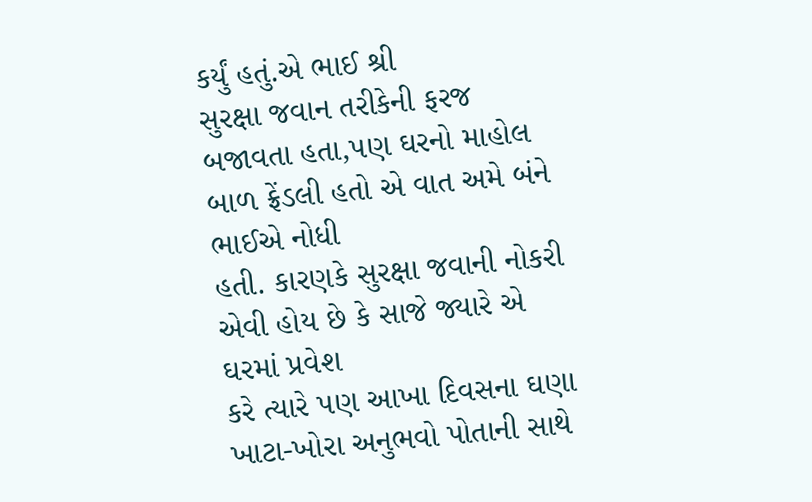કર્યું હતું.એ ભાઈ શ્રી
સુરક્ષા જવાન તરીકેની ફરજ બજાવતા હતા,પણ ઘરનો માહોલ બાળ ફ્રેંડલી હતો એ વાત અમે બંને ભાઈએ નોધી
હતી. કારણકે સુરક્ષા જવાની નોકરી એવી હોય છે કે સાજે જ્યારે એ ઘરમાં પ્રવેશ
કરે ત્યારે પણ આખા દિવસના ઘણા ખાટા-ખોરા અનુભવો પોતાની સાથે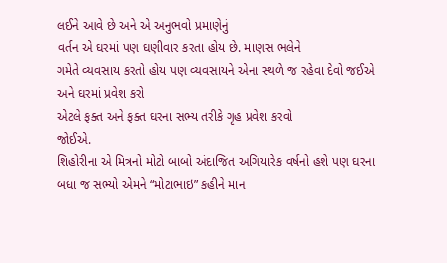લઈને આવે છે અને એ અનુભવો પ્રમાણેનું
વર્તન એ ઘરમાં પણ ઘણીવાર કરતા હોય છે. માણસ ભલેને
ગમેતે વ્યવસાય કરતો હોય પણ વ્યવસાયને એના સ્થળે જ રહેવા દેવો જઈએ અને ઘરમાં પ્રવેશ કરો
એટલે ફક્ત અને ફક્ત ઘરના સભ્ય તરીકે ગૃહ પ્રવેશ કરવો
જોઈએ.
શિહોરીના એ મિત્રનો મોટો બાબો અંદાજિત અગિયારેક વર્ષનો હશે પણ ઘરના
બધા જ સભ્યો એમને “મોટાભાઇ” કહીને માન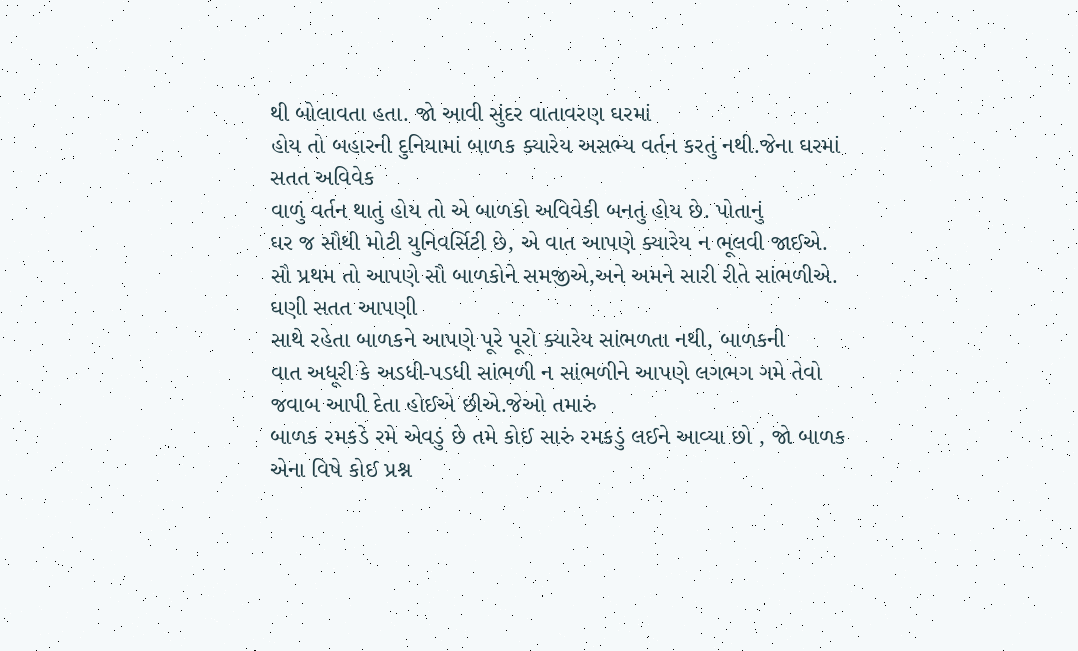થી બોલાવતા હતા. જો આવી સુંદર વાતાવરણ ઘરમાં
હોય તો બહારની દુનિયામાં બાળક ક્યારેય અસભ્ય વર્તન કરતું નથી.જેના ઘરમાં સતત અવિવેક
વાળું વર્તન થાતું હોય તો એ બાળકો અવિવેકી બનતું હોય છે. પોતાનું
ઘર જ સૌથી મોટી યુનિવર્સિટી છે, એ વાત આપણે ક્યારેય ન ભૂલવી જાઈએ.
સૌ પ્રથમ તો આપણે સૌ બાળકોને સમજીએ,અને અમને સારી રીતે સાંભળીએ. ઘણી સતત આપણી
સાથે રહેતા બાળકને આપણે પૂરે પૂરો ક્યારેય સાંભળતા નથી, બાળકની
વાત અધૂરી કે અડધી-પડધી સાંભળી ન સાંભળીને આપણે લગભગ ગમે તેવો જવાબ આપી દેતા હોઈએ છીએ.જેઓ તમારું
બાળક રમકડે રમે એવડું છે તમે કોઈ સારું રમકડું લઈને આવ્યા છો , જો બાળક
એના વિષે કોઈ પ્રશ્ન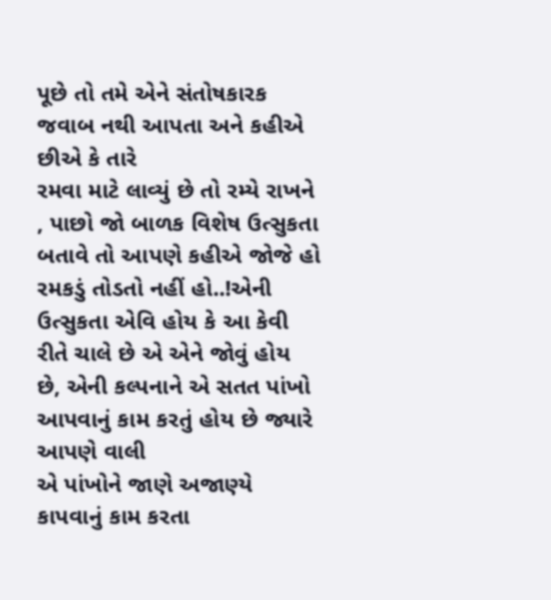પૂછે તો તમે એને સંતોષકારક જવાબ નથી આપતા અને કહીએ છીએ કે તારે
રમવા માટે લાવ્યું છે તો રમ્યે રાખને , પાછો જો બાળક વિશેષ ઉત્સુકતા બતાવે તો આપણે કહીએ જોજે હો
રમકડું તોડતો નહીં હો..!એની ઉત્સુકતા એવિ હોય કે આ કેવી રીતે ચાલે છે એ એને જોવું હોય
છે, એની કલ્પનાને એ સતત પાંખો આપવાનું કામ કરતું હોય છે જ્યારે આપણે વાલી
એ પાંખોને જાણે અજાણ્યે કાપવાનું કામ કરતા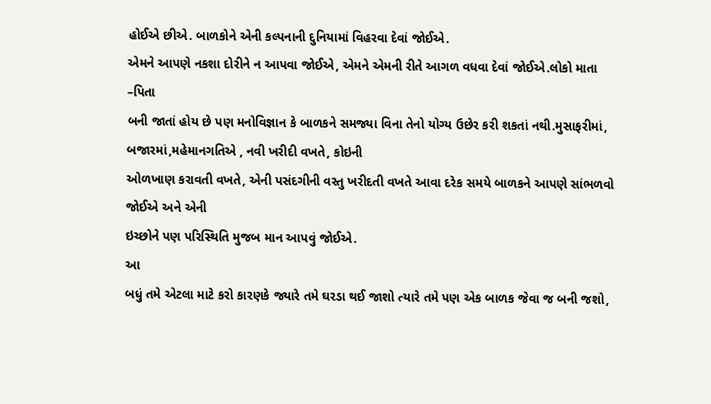હોઈએ છીએ. બાળકોને એની કલ્પનાની દુનિયામાં વિહરવા દેવાં જોઈએ.
એમને આપણે નકશા દોરીને ન આપવા જોઈએ, એમને એમની રીતે આગળ વધવા દેવાં જોઈએ.લોકો માતા –પિતા
બની જાતાં હોય છે પણ મનોવિજ્ઞાન કે બાળકને સમજ્યા વિના તેનો યોગ્ય ઉછેર કરી શકતાં નથી.મુસાફરીમાં, બજારમાં,મહેમાનગતિએ , નવી ખરીદી વખતે, કોઇની
ઓળખાણ કરાવતી વખતે, એની પસંદગીની વસ્તુ ખરીદતી વખતે આવા દરેક સમયે બાળકને આપણે સાંભળવો જોઈએ અને એની
ઇચ્છોને પણ પરિસ્થિતિ મુજબ માન આપવું જોઈએ.
આ
બધું તમે એટલા માટે કરો કારણકે જ્યારે તમે ઘરડા થઈ જાશો ત્યારે તમે પણ એક બાળક જેવા જ બની જશો,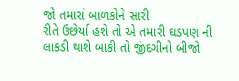જો તમારાં બાળકોને સારી
રીતે ઉછેર્યા હશે તો એ તમારી ઘડપણ ની લાકડી થાશે બાકી તો જીંદગીનો બીજો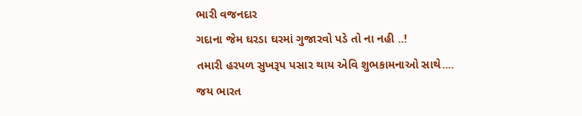ભારી વજનદાર
ગદાના જેમ ઘરડા ઘરમાં ગુજારવો પડે તો ના નહી ..!
તમારી હરપળ સુખરૂપ પસાર થાય એવિ શુભકામનાઓ સાથે....
જય ભારત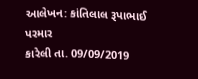આલેખન: કાંતિલાલ રૂપાભાઈ પરમાર
કારેલી તા. 09/09/2019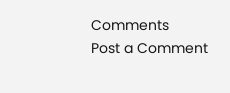Comments
Post a Comment